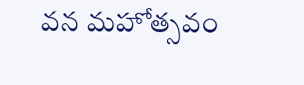వన మహోత్సవం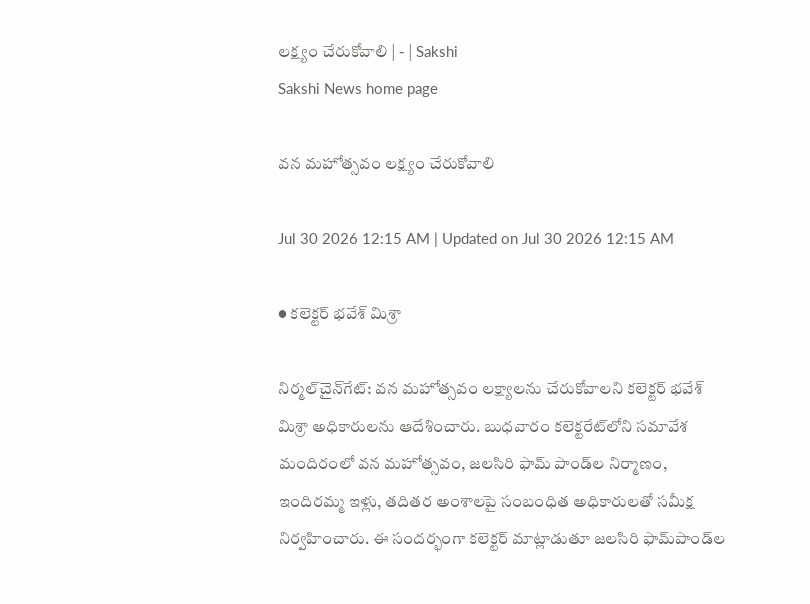లక్ష్యం చేరుకోవాలి | - | Sakshi
Sakshi News home page

వన మహోత్సవం లక్ష్యం చేరుకోవాలి

Jul 30 2026 12:15 AM | Updated on Jul 30 2026 12:15 AM

● కలెక్టర్‌ భవేశ్‌ మిశ్రా

నిర్మల్‌చైన్‌గేట్‌: వన మహోత్సవం లక్ష్యాలను చేరుకోవాలని కలెక్టర్‌ భవేశ్‌ మిశ్రా అధికారులను ఆదేశించారు. బుధవారం కలెక్టరేట్‌లోని సమావేశ మందిరంలో వన మహోత్సవం, జలసిరి ఫామ్‌ పాండ్‌ల నిర్మాణం, ఇందిరమ్మ ఇళ్లు, తదితర అంశాలపై సంబంధిత అధికారులతో సమీక్ష నిర్వహించారు. ఈ సందర్భంగా కలెక్టర్‌ మాట్లాడుతూ జలసిరి ఫామ్‌పాండ్‌ల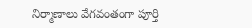నిర్మాణాలు వేగవంతంగా పూర్తి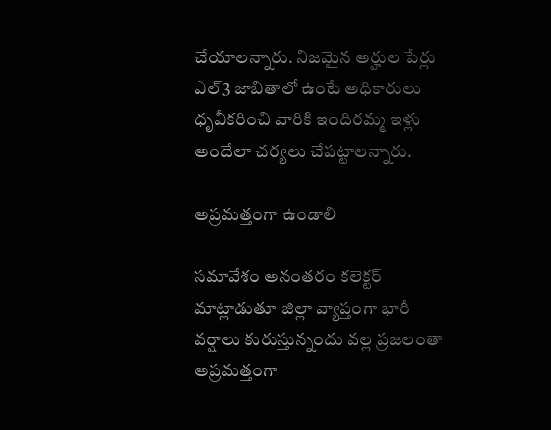చేయాలన్నారు. నిజమైన అర్హుల పేర్లు ఎల్‌3 జాబితాలో ఉంటే అధికారులు ధృవీకరించి వారికి ఇందిరమ్మ ఇళ్లు అందేలా చర్యలు చేపట్టాలన్నారు.

అప్రమత్తంగా ఉండాలి

సమావేశం అనంతరం కలెక్టర్‌ మాట్లాడుతూ జిల్లా వ్యాప్తంగా భారీ వర్షాలు కురుస్తున్నందు వల్ల ప్రజలంతా అప్రమత్తంగా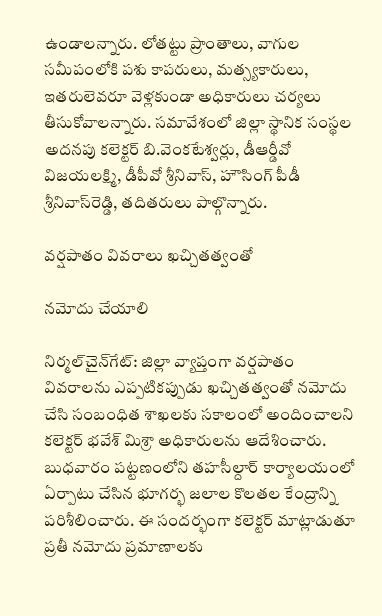ఉండాలన్నారు. లోతట్టు ప్రాంతాలు, వాగుల సమీపంలోకి పశు కాపరులు, మత్స్యకారులు, ఇతరులెవరూ వెళ్లకుండా అధికారులు చర్యలు తీసుకోవాలన్నారు. సమావేశంలో జిల్లా స్థానిక సంస్థల అదనపు కలెక్టర్‌ బి.వెంకటేశ్వర్లు, డీఆర్డీవో విజయలక్ష్మి, డీపీవో శ్రీనివాస్‌, హౌసింగ్‌ పీడీ శ్రీనివాస్‌రెడ్డి, తదితరులు పాల్గొన్నారు.

వర్షపాతం వివరాలు ఖచ్చితత్వంతో

నమోదు చేయాలి

నిర్మల్‌చైన్‌గేట్‌: జిల్లా వ్యాప్తంగా వర్షపాతం వివరాలను ఎప్పటికప్పుడు ఖచ్చితత్వంతో నమోదు చేసి సంబంధిత శాఖలకు సకాలంలో అందించాలని కలెక్టర్‌ భవేశ్‌ మిశ్రా అధికారులను ఆదేశించారు. బుధవారం పట్టణంలోని తహసీల్దార్‌ కార్యాలయంలో ఏర్పాటు చేసిన భూగర్భ జలాల కొలతల కేంద్రాన్ని పరిశీలించారు. ఈ సందర్భంగా కలెక్టర్‌ మాట్లాడుతూ ప్రతీ నమోదు ప్రమాణాలకు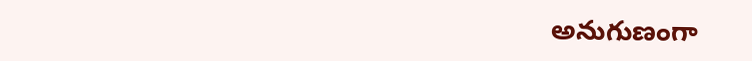అనుగుణంగా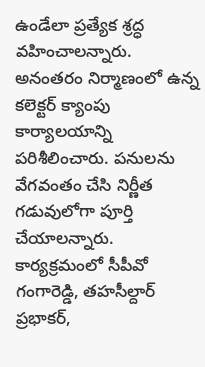ఉండేలా ప్రత్యేక శ్రద్ధ వహించాలన్నారు. అనంతరం నిర్మాణంలో ఉన్న కలెక్టర్‌ క్యాంపు కార్యాలయాన్ని పరిశీలించారు. పనులను వేగవంతం చేసి నిర్ణీత గడువులోగా పూర్తి చేయాలన్నారు. కార్యక్రమంలో సీపీవో గంగారెడ్డి, తహసీల్దార్‌ ప్రభాకర్‌,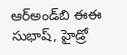ఆర్‌అండ్‌బి ఈఈ సుభాష్‌, హైడ్రో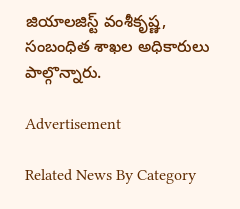జియాలజిస్ట్‌ వంశీకృష్ణ, సంబంధిత శాఖల అధికారులు పాల్గొన్నారు.

Advertisement

Related News By Category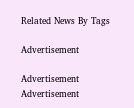Related News By Tags

Advertisement

Advertisement
Advertisement